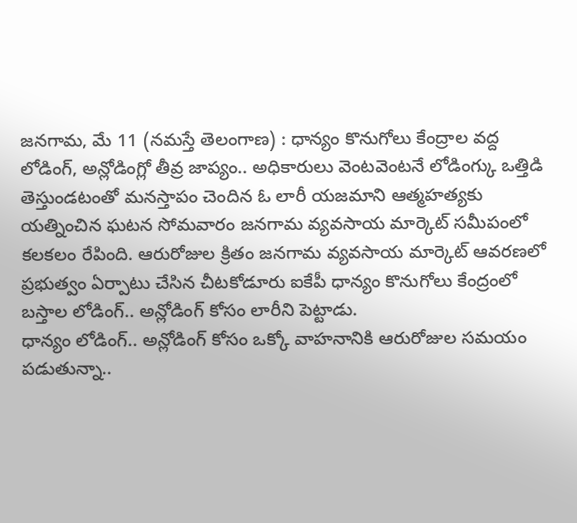జనగామ, మే 11 (నమస్తే తెలంగాణ) : ధాన్యం కొనుగోలు కేంద్రాల వద్ద లోడింగ్, అన్లోడింగ్లో తీవ్ర జాప్యం.. అధికారులు వెంటవెంటనే లోడింగ్కు ఒత్తిడి తెస్తుండటంతో మనస్తాపం చెందిన ఓ లారీ యజమాని ఆత్మహత్యకు యత్నించిన ఘటన సోమవారం జనగామ వ్యవసాయ మార్కెట్ సమీపంలో కలకలం రేపింది. ఆరురోజుల క్రితం జనగామ వ్యవసాయ మార్కెట్ ఆవరణలో ప్రభుత్వం ఏర్పాటు చేసిన చీటకోడూరు ఐకేపీ ధాన్యం కొనుగోలు కేంద్రంలో బస్తాల లోడింగ్.. అన్లోడింగ్ కోసం లారీని పెట్టాడు.
ధాన్యం లోడింగ్.. అన్లోడింగ్ కోసం ఒక్కో వాహనానికి ఆరురోజుల సమయం పడుతున్నా..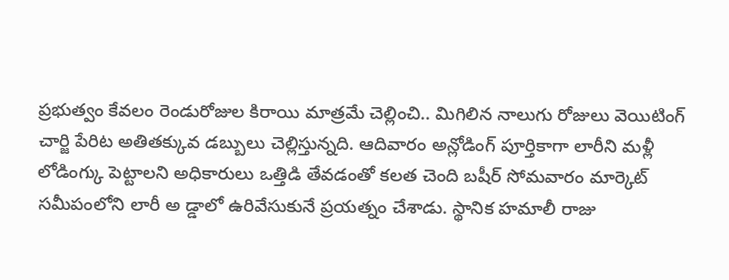ప్రభుత్వం కేవలం రెండురోజుల కిరాయి మాత్రమే చెల్లించి.. మిగిలిన నాలుగు రోజులు వెయిటింగ్ చార్జి పేరిట అతితక్కువ డబ్బులు చెల్లిస్తున్నది. ఆదివారం అన్లోడింగ్ పూర్తికాగా లారీని మళ్లీ లోడింగ్కు పెట్టాలని అధికారులు ఒత్తిడి తేవడంతో కలత చెంది బషీర్ సోమవారం మార్కెట్ సమీపంలోని లారీ అ డ్డాలో ఉరివేసుకునే ప్రయత్నం చేశాడు. స్థానిక హమాలీ రాజు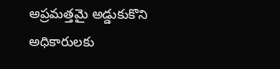అప్రమత్తమై అడ్డుకుకొని అధికారులకు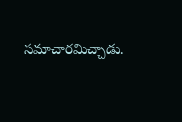సమాచారమిచ్చాడు.